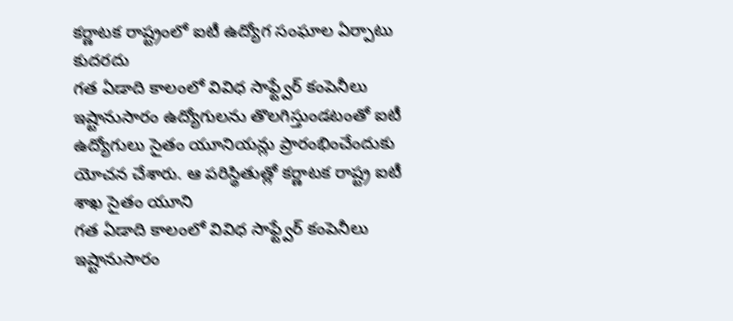కర్ణాటక రాష్ట్రంలో ఐటీ ఉద్యోగ సంఘాల ఏర్పాటు కుదరదు
గత ఏడాది కాలంలో వివిధ సాఫ్ట్వేర్ కంపెనీలు ఇష్టానుసారం ఉద్యోగులను తొలగిస్తుండటంతో ఐటీ ఉద్యోగులు సైతం యూనియన్లు ప్రారంభించేందుకు యోచన చేశారు. ఆ పరిస్థితుత్లో కర్ణాటక రాష్ట్ర ఐటీ శాఖ సైతం యూని
గత ఏడాది కాలంలో వివిధ సాఫ్ట్వేర్ కంపెనీలు ఇష్టానుసారం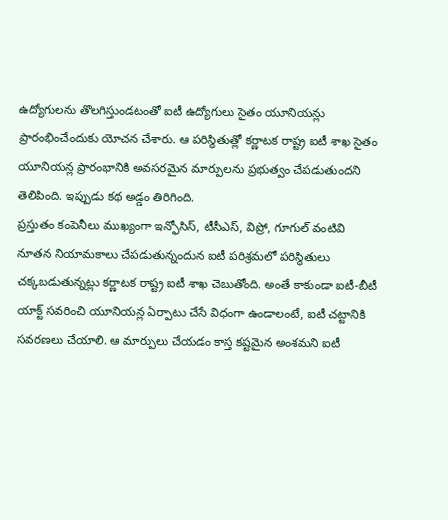ఉద్యోగులను తొలగిస్తుండటంతో ఐటీ ఉద్యోగులు సైతం యూనియన్లు ప్రారంభించేందుకు యోచన చేశారు. ఆ పరిస్థితుత్లో కర్ణాటక రాష్ట్ర ఐటీ శాఖ సైతం యూనియన్ల ప్రారంభానికి అవసరమైన మార్పులను ప్రభుత్వం చేపడుతుందని తెలిపింది. ఇప్పుడు కథ అడ్డం తిరిగింది.
ప్రస్తుతం కంపెనీలు ముఖ్యంగా ఇన్ఫోసిస్, టీసీఎస్, విప్రో, గూగుల్ వంటివి నూతన నియామకాలు చేపడుతున్నందున ఐటీ పరిశ్రమలో పరిస్థితులు చక్కబడుతున్నట్లు కర్ణాటక రాష్ట్ర ఐటీ శాఖ చెబుతోంది. అంతే కాకుండా ఐటీ-బీటీ యాక్ట్ సవరించి యూనియన్ల ఏర్పాటు చేసే విధంగా ఉండాలంటే, ఐటీ చట్టానికి సవరణలు చేయాలి. ఆ మార్పులు చేయడం కాస్త కష్టమైన అంశమని ఐటీ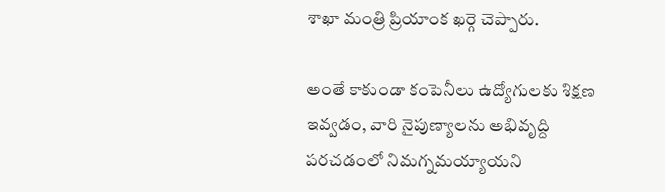శాఖా మంత్రి ప్రియాంక ఖర్గె చెప్పారు.

అంతే కాకుండా కంపెనీలు ఉద్యోగులకు శిక్షణ ఇవ్వడం, వారి నైపుణ్యాలను అభివృద్ది పరచడంలో నిమగ్నమయ్యాయని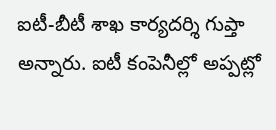ఐటీ-బీటీ శాఖ కార్యదర్శి గుప్తా అన్నారు. ఐటీ కంపెనీల్లో అప్పట్లో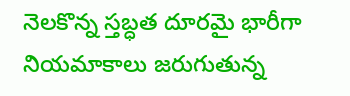నెలకొన్న స్తబ్ధత దూరమై భారీగా నియమాకాలు జరుగుతున్న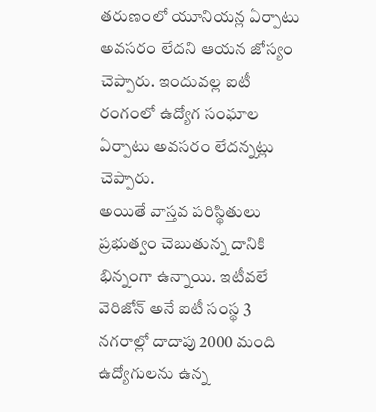తరుణంలో యూనియన్ల ఏర్పాటు అవసరం లేదని ఆయన జోస్యం చెప్పారు. ఇందువల్ల ఐటీ రంగంలో ఉద్యోగ సంఘాల ఏర్పాటు అవసరం లేదన్నట్లు చెప్పారు.
అయితే వాస్తవ పరిస్థితులు ప్రభుత్వం చెబుతున్న దానికి భిన్నంగా ఉన్నాయి. ఇటీవలే వెరిజోన్ అనే ఐటీ సంస్థ 3 నగరాల్లో దాదాపు 2000 మంది ఉద్యోగులను ఉన్న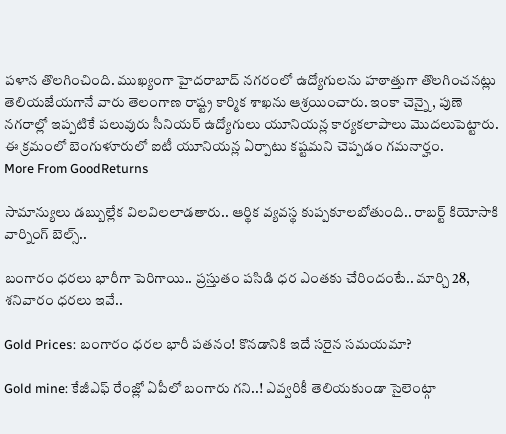పళాన తొలగించింది. ముఖ్యంగా హైదరాబాద్ నగరంలో ఉద్యోగులను హఠాత్తుగా తొలగించనట్లు తెలియజేయగానే వారు తెలంగాణ రాష్ట్ర కార్మిక శాఖను ఆశ్రయించారు. ఇంకా చెన్నై, పుణె నగరాల్లో ఇప్పటికే పలువురు సీనియర్ ఉద్యోగులు యూనియన్ల కార్యకలాపాలు మొదలుపెట్టారు. ఈ క్రమంలో బెంగుళూరులో ఐటీ యూనియన్ల ఏర్పాటు కష్టమని చెప్పడం గమనార్హం.
More From GoodReturns

సామాన్యులు డబ్బుల్లేక విలవిలలాడతారు.. ఆర్థిక వ్యవస్థ కుప్పకూలబోతుంది.. రాబర్ట్ కియోసాకి వార్నింగ్ బెల్స్..

బంగారం ధరలు భారీగా పెరిగాయి.. ప్రస్తుతం పసిడి ధర ఎంతకు చేరిందంటే.. మార్చి 28, శనివారం ధరలు ఇవే..

Gold Prices: బంగారం ధరల భారీ పతనం! కొనడానికి ఇదే సరైన సమయమా?

Gold mine: కేజీఎఫ్ రేంజ్లో ఏపీలో బంగారు గని..! ఎవ్వరికీ తెలియకుండా సైలెంట్గా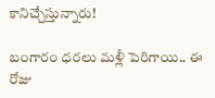కానిచ్చేస్తున్నారు!

బంగారం ధరలు మళ్లీ పెరిగాయి.. ఈ రోజు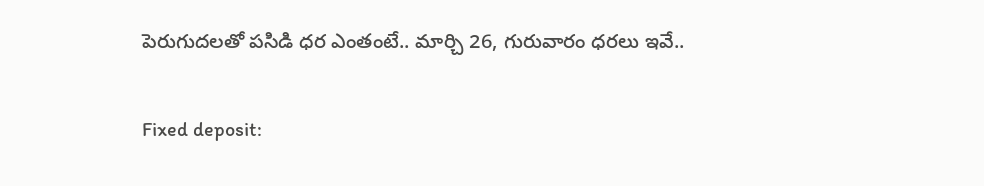పెరుగుదలతో పసిడి ధర ఎంతంటే.. మార్చి 26, గురువారం ధరలు ఇవే..

Fixed deposit: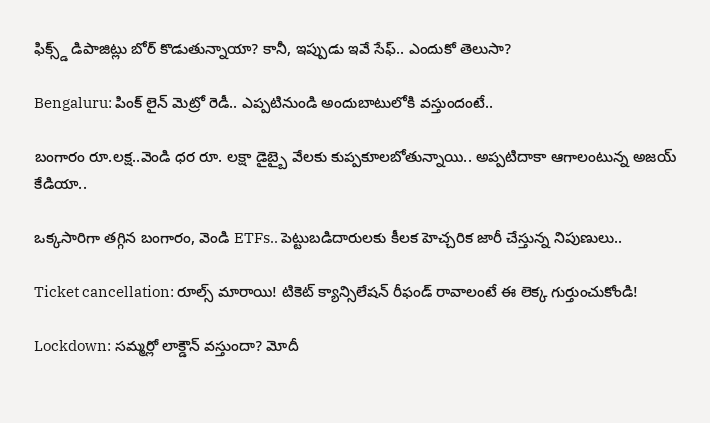ఫిక్స్డ్ డిపాజిట్లు బోర్ కొడుతున్నాయా? కానీ, ఇప్పుడు ఇవే సేఫ్.. ఎందుకో తెలుసా?

Bengaluru: పింక్ లైన్ మెట్రో రెడీ.. ఎప్పటినుండి అందుబాటులోకి వస్తుందంటే..

బంగారం రూ.లక్ష..వెండి ధర రూ. లక్షా డైబ్బై వేలకు కుప్పకూలబోతున్నాయి.. అప్పటిదాకా ఆగాలంటున్న అజయ్ కేడియా..

ఒక్కసారిగా తగ్గిన బంగారం, వెండి ETFs.. పెట్టుబడిదారులకు కీలక హెచ్చరిక జారీ చేస్తున్న నిపుణులు..

Ticket cancellation: రూల్స్ మారాయి! టికెట్ క్యాన్సిలేషన్ రీఫండ్ రావాలంటే ఈ లెక్క గుర్తుంచుకోండి!

Lockdown: సమ్మర్లో లాక్డౌన్ వస్తుందా? మోదీ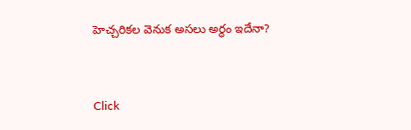హెచ్చరికల వెనుక అసలు అర్థం ఇదేనా?



Click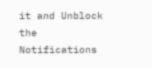it and Unblock the Notifications